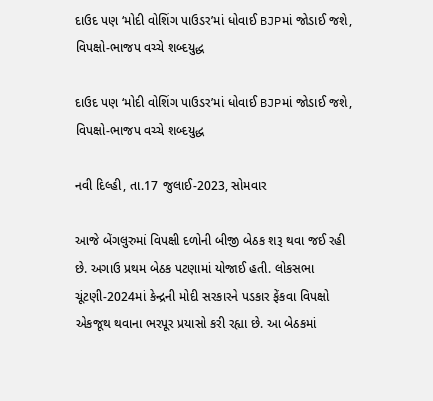દાઉદ પણ ‘મોદી વોશિંગ પાઉડર’માં ધોવાઈ BJPમાં જોડાઈ જશે, વિપક્ષો-ભાજપ વચ્ચે શબ્દયુદ્ધ

દાઉદ પણ ‘મોદી વોશિંગ પાઉડર’માં ધોવાઈ BJPમાં જોડાઈ જશે, વિપક્ષો-ભાજપ વચ્ચે શબ્દયુદ્ધ

નવી દિલ્હી, તા.17 જુલાઈ-2023, સોમવાર

આજે બેંગલુરુમાં વિપક્ષી દળોની બીજી બેઠક શરૂ થવા જઈ રહી છે. અગાઉ પ્રથમ બેઠક પટણામાં યોજાઈ હતી. લોકસભા ચૂંટણી-2024માં કેન્દ્રની મોદી સરકારને પડકાર ફેંકવા વિપક્ષો એકજૂથ થવાના ભરપૂર પ્રયાસો કરી રહ્યા છે. આ બેઠકમાં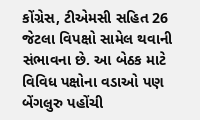કોંગ્રેસ, ટીએમસી સહિત 26 જેટલા વિપક્ષો સામેલ થવાની સંભાવના છે. આ બેઠક માટે વિવિધ પક્ષોના વડાઓ પણ બેંગલુરુ પહોંચી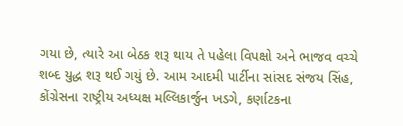ગયા છે, ત્યારે આ બેઠક શરૂ થાય તે પહેલા વિપક્ષો અને ભાજવ વચ્ચે શબ્દ યુદ્ધ શરૂ થઈ ગયું છે. આમ આદમી પાર્ટીના સાંસદ સંજય સિંહ, કોંગ્રેસના રાષ્ટ્રીય અધ્યક્ષ મલ્લિકાર્જુન ખડગે, કર્ણાટકના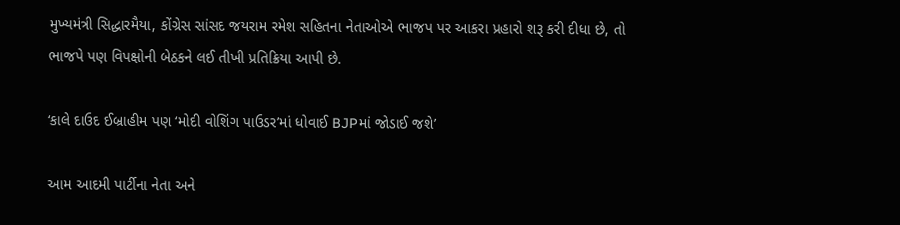મુખ્યમંત્રી સિદ્ધારમૈયા, કોંગ્રેસ સાંસદ જયરામ રમેશ સહિતના નેતાઓએ ભાજપ પર આકરા પ્રહારો શરૂ કરી દીધા છે, તો ભાજપે પણ વિપક્ષોની બેઠકને લઈ તીખી પ્રતિક્રિયા આપી છે.

‘કાલે દાઉદ ઈબ્રાહીમ પણ ‘મોદી વોશિંગ પાઉડર’માં ધોવાઈ BJPમાં જોડાઈ જશે’

આમ આદમી પાર્ટીના નેતા અને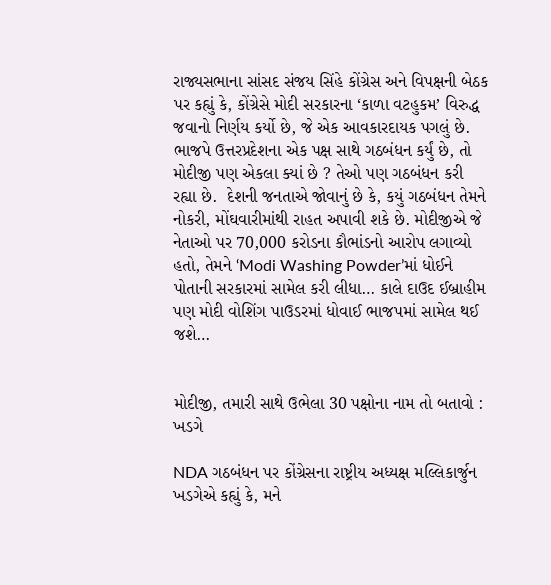રાજ્યસભાના સાંસદ સંજય સિંહે કોંગ્રેસ અને વિપક્ષની બેઠક પર કહ્યું કે, કોંગ્રેસે મોદી સરકારના ‘કાળા વટહુકમ’ વિરુદ્ધ જવાનો નિર્ણય કર્યો છે, જે એક આવકારદાયક પગલું છે. ભાજપે ઉત્તરપ્રદેશના એક પક્ષ સાથે ગઠબંધન કર્યું છે, તો મોદીજી પણ એકલા ક્યાં છે ? તેઓ પણ ગઠબંધન કરી રહ્યા છે.  દેશની જનતાએ જોવાનું છે કે, કયું ગઠબંધન તેમને નોકરી, મોંઘવારીમાંથી રાહત અપાવી શકે છે. મોદીજીએ જે નેતાઓ પર 70,000 કરોડના કૌભાંડનો આરોપ લગાવ્યો હતો, તેમને ‘Modi Washing Powder’માં ધોઈને પોતાની સરકારમાં સામેલ કરી લીધા… કાલે દાઉદ ઈબ્રાહીમ પણ મોદી વોશિંગ પાઉડરમાં ધોવાઈ ભાજપમાં સામેલ થઈ જશે…


મોદીજી, તમારી સાથે ઉભેલા 30 પક્ષોના નામ તો બતાવો : ખડગે

NDA ગઠબંધન પર કોંગ્રેસના રાષ્ટ્રીય અધ્યક્ષ મલ્લિકાર્જુન ખડગેએ કહ્યું કે, મને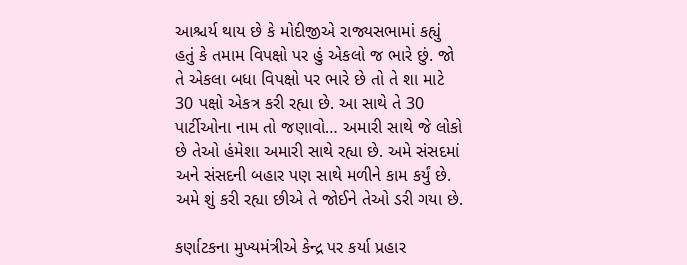આશ્ચર્ય થાય છે કે મોદીજીએ રાજ્યસભામાં કહ્યું હતું કે તમામ વિપક્ષો પર હું એકલો જ ભારે છું. જો તે એકલા બધા વિપક્ષો પર ભારે છે તો તે શા માટે 30 પક્ષો એકત્ર કરી રહ્યા છે. આ સાથે તે 30 પાર્ટીઓના નામ તો જણાવો… અમારી સાથે જે લોકો છે તેઓ હંમેશા અમારી સાથે રહ્યા છે. અમે સંસદમાં અને સંસદની બહાર પણ સાથે મળીને કામ કર્યું છે. અમે શું કરી રહ્યા છીએ તે જોઈને તેઓ ડરી ગયા છે.

કર્ણાટકના મુખ્યમંત્રીએ કેન્દ્ર પર કર્યા પ્રહાર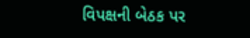વિપક્ષની બેઠક પર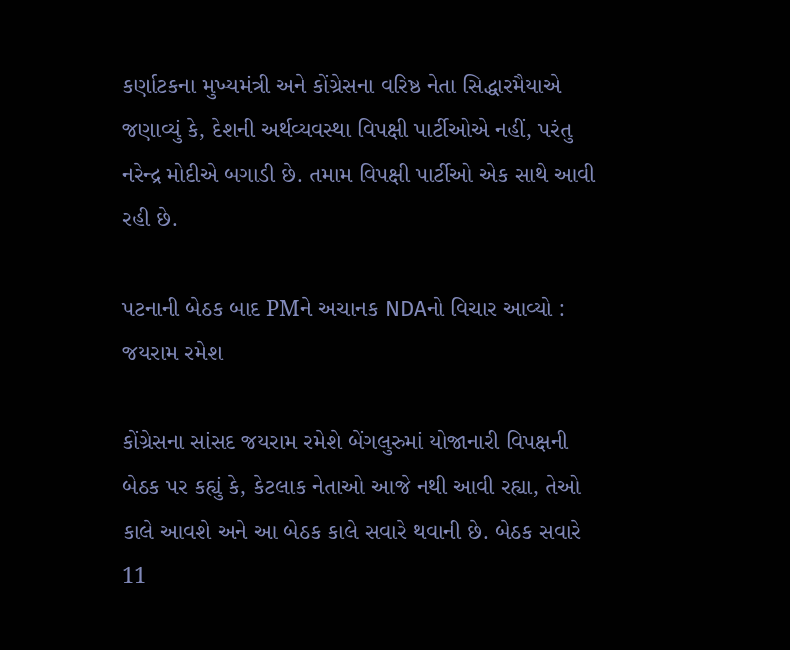કર્ણાટકના મુખ્યમંત્રી અને કોંગ્રેસના વરિષ્ઠ નેતા સિદ્ધારમૈયાએ જણાવ્યું કે, દેશની અર્થવ્યવસ્થા વિપક્ષી પાર્ટીઓએ નહીં, પરંતુ નરેન્દ્ર મોદીએ બગાડી છે. તમામ વિપક્ષી પાર્ટીઓ એક સાથે આવી રહી છે.

પટનાની બેઠક બાદ PMને અચાનક NDAનો વિચાર આવ્યો : જયરામ રમેશ

કોંગ્રેસના સાંસદ જયરામ રમેશે બેંગલુરુમાં યોજાનારી વિપક્ષની બેઠક પર કહ્યું કે, કેટલાક નેતાઓ આજે નથી આવી રહ્યા, તેઓ કાલે આવશે અને આ બેઠક કાલે સવારે થવાની છે. બેઠક સવારે 11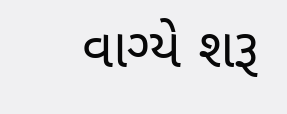વાગ્યે શરૂ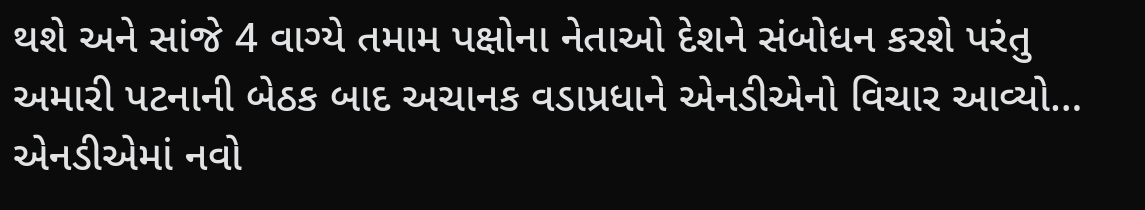થશે અને સાંજે 4 વાગ્યે તમામ પક્ષોના નેતાઓ દેશને સંબોધન કરશે પરંતુ અમારી પટનાની બેઠક બાદ અચાનક વડાપ્રધાને એનડીએનો વિચાર આવ્યો… એનડીએમાં નવો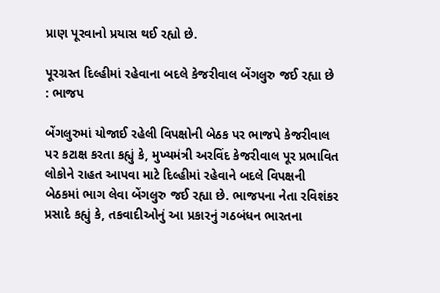પ્રાણ પૂરવાનો પ્રયાસ થઈ રહ્યો છે.

પૂરગ્રસ્ત દિલ્હીમાં રહેવાના બદલે કેજરીવાલ બેંગલુરુ જઈ રહ્યા છે : ભાજપ

બેંગલુરુમાં યોજાઈ રહેલી વિપક્ષોની બેઠક પર ભાજપે કેજરીવાલ પર કટાક્ષ કરતા કહ્યું કે, મુખ્યમંત્રી અરવિંદ કેજરીવાલ પૂર પ્રભાવિત લોકોને રાહત આપવા માટે દિલ્હીમાં રહેવાને બદલે વિપક્ષની બેઠકમાં ભાગ લેવા બેંગલુરુ જઈ રહ્યા છે. ભાજપના નેતા રવિશંકર પ્રસાદે કહ્યું કે, તકવાદીઓનું આ પ્રકારનું ગઠબંધન ભારતના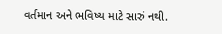વર્તમાન અને ભવિષ્ય માટે સારું નથી.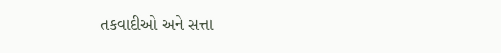તકવાદીઓ અને સત્તા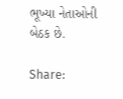ભૂખ્યા નેતાઓની બેઠક છે.

Share: